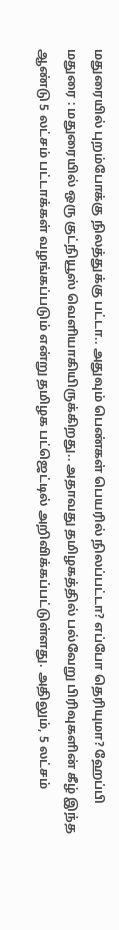மதுரையில் புறம்போக்கு நிலத்துக்கு பட்டா.. அதுவும் பெண்கள் பெயரில் நிலப்பட்டா? எப்போ தெரியுமா? ஹேப்பி
மதுரை : மதுரையில் ஒரு குட்நியூஸ் வெளியாகியிருக்கிறது.. அதாவது தமிழகத்தில் பல்வேறு பிரிவுகளின் கீழ் இந்த ஆண்டு 5 லட்சம் பட்டாக்கள் வழங்கப்படும் என்று தமிழக பட்ஜெட்டில் அறிவிக்கப்பட்டுள்ளது. அதிலும், 5 லட்சம்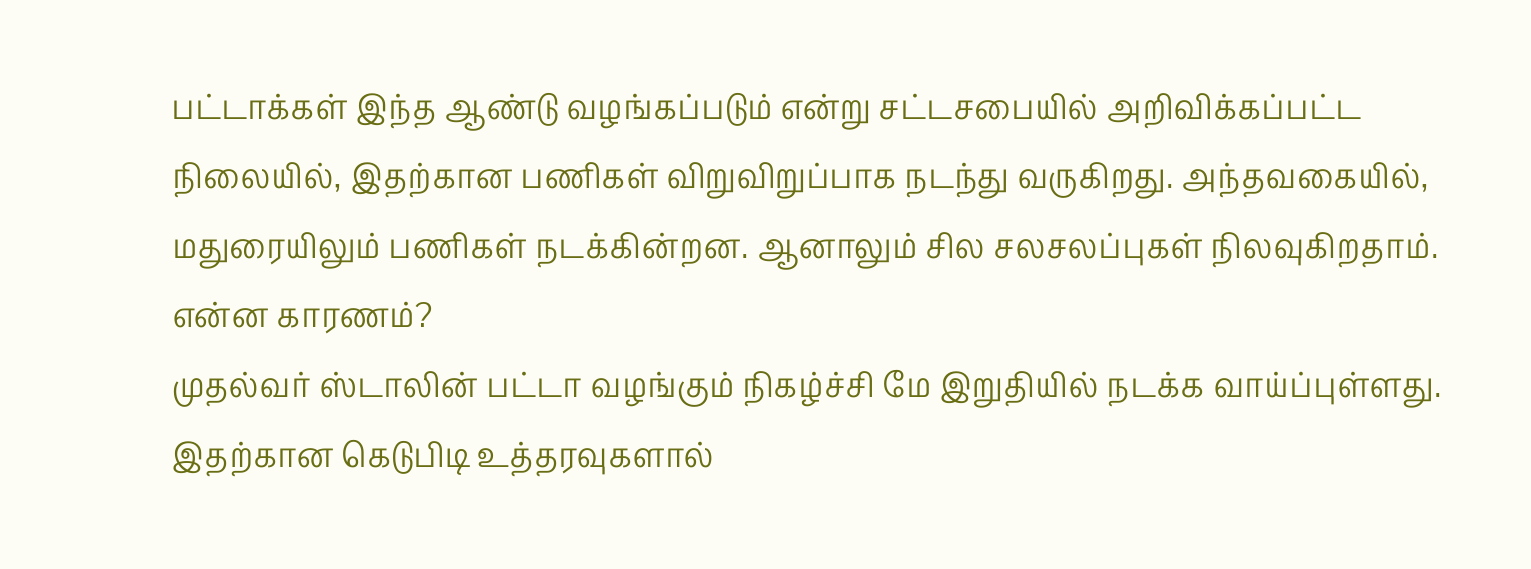பட்டாக்கள் இந்த ஆண்டு வழங்கப்படும் என்று சட்டசபையில் அறிவிக்கப்பட்ட நிலையில், இதற்கான பணிகள் விறுவிறுப்பாக நடந்து வருகிறது. அந்தவகையில், மதுரையிலும் பணிகள் நடக்கின்றன. ஆனாலும் சில சலசலப்புகள் நிலவுகிறதாம். என்ன காரணம்?
முதல்வர் ஸ்டாலின் பட்டா வழங்கும் நிகழ்ச்சி மே இறுதியில் நடக்க வாய்ப்புள்ளது. இதற்கான கெடுபிடி உத்தரவுகளால்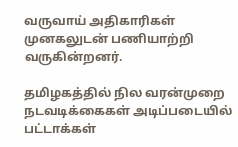வருவாய் அதிகாரிகள் முனகலுடன் பணியாற்றி வருகின்றனர்.

தமிழகத்தில் நில வரன்முறை நடவடிக்கைகள் அடிப்படையில் பட்டாக்கள்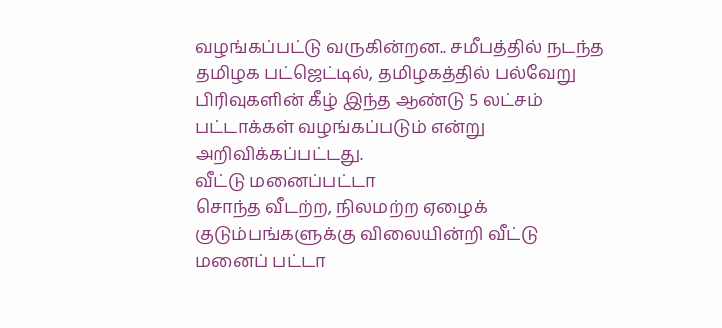வழங்கப்பட்டு வருகின்றன.. சமீபத்தில் நடந்த தமிழக பட்ஜெட்டில், தமிழகத்தில் பல்வேறு பிரிவுகளின் கீழ் இந்த ஆண்டு 5 லட்சம் பட்டாக்கள் வழங்கப்படும் என்று அறிவிக்கப்பட்டது.
வீட்டு மனைப்பட்டா
சொந்த வீடற்ற, நிலமற்ற ஏழைக் குடும்பங்களுக்கு விலையின்றி வீட்டு மனைப் பட்டா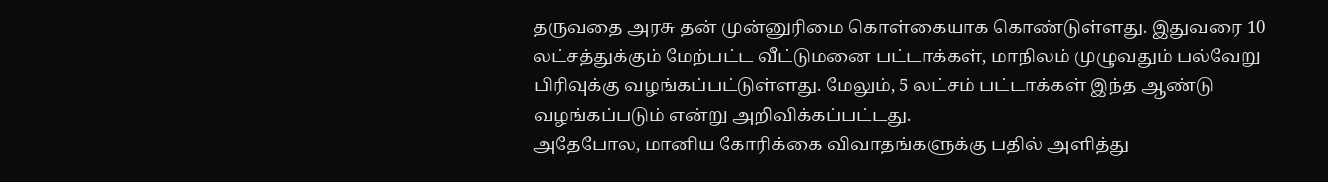தருவதை அரசு தன் முன்னுரிமை கொள்கையாக கொண்டுள்ளது. இதுவரை 10 லட்சத்துக்கும் மேற்பட்ட வீட்டுமனை பட்டாக்கள், மாநிலம் முழுவதும் பல்வேறு பிரிவுக்கு வழங்கப்பட்டுள்ளது. மேலும், 5 லட்சம் பட்டாக்கள் இந்த ஆண்டு வழங்கப்படும் என்று அறிவிக்கப்பட்டது.
அதேபோல, மானிய கோரிக்கை விவாதங்களுக்கு பதில் அளித்து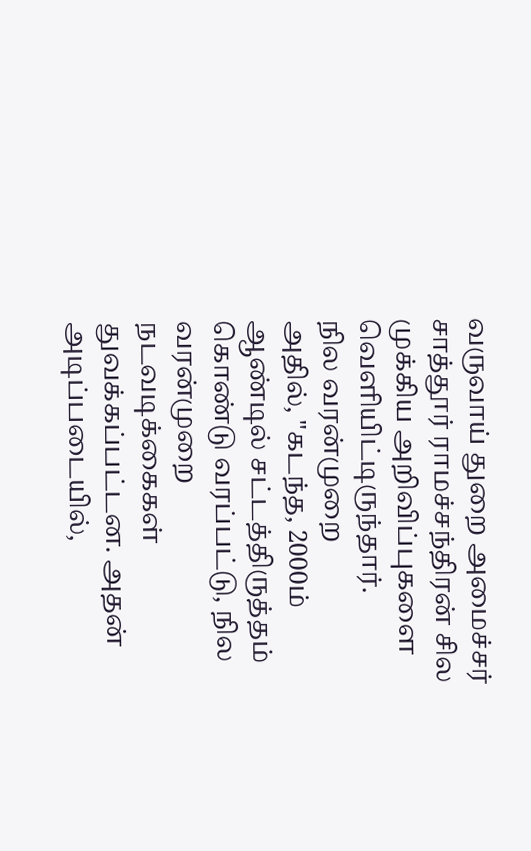வருவாய் துறை அமைச்சர் சாத்தூர் ராமச்சந்திரன் சில முக்கிய அறிவிப்புகளை வெளியிட்டிருந்தார்.
நில வரன்முறை
அதில், "கடந்த, 2000ம் ஆண்டில் சட்டத்திருத்தம் கொண்டு வரப்பட்டு, நில வரன்முறை நடவடிக்கைகள் துவக்கப்பட்டன. அதன் அடிப்படையில்,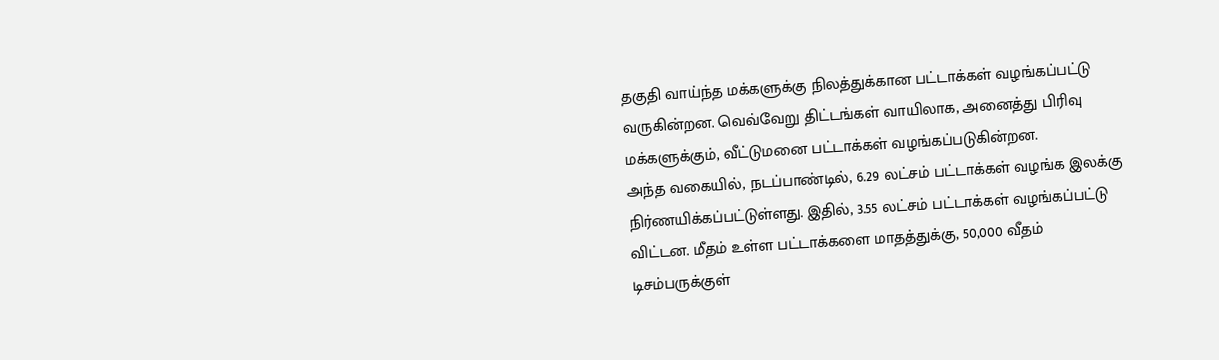தகுதி வாய்ந்த மக்களுக்கு நிலத்துக்கான பட்டாக்கள் வழங்கப்பட்டு வருகின்றன. வெவ்வேறு திட்டங்கள் வாயிலாக, அனைத்து பிரிவு மக்களுக்கும், வீட்டுமனை பட்டாக்கள் வழங்கப்படுகின்றன.
அந்த வகையில், நடப்பாண்டில், 6.29 லட்சம் பட்டாக்கள் வழங்க இலக்கு நிர்ணயிக்கப்பட்டுள்ளது. இதில், 3.55 லட்சம் பட்டாக்கள் வழங்கப்பட்டு விட்டன. மீதம் உள்ள பட்டாக்களை மாதத்துக்கு, 50,000 வீதம் டிசம்பருக்குள்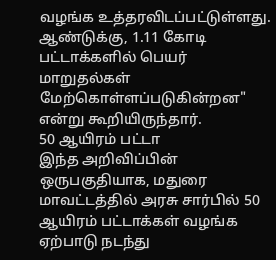வழங்க உத்தரவிடப்பட்டுள்ளது. ஆண்டுக்கு, 1.11 கோடி பட்டாக்களில் பெயர் மாறுதல்கள் மேற்கொள்ளப்படுகின்றன" என்று கூறியிருந்தார்.
50 ஆயிரம் பட்டா
இந்த அறிவிப்பின் ஒருபகுதியாக, மதுரை மாவட்டத்தில் அரசு சார்பில் 50 ஆயிரம் பட்டாக்கள் வழங்க ஏற்பாடு நடந்து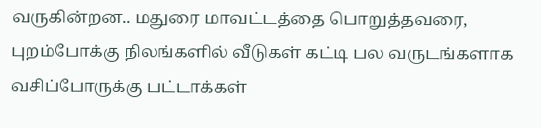வருகின்றன.. மதுரை மாவட்டத்தை பொறுத்தவரை, புறம்போக்கு நிலங்களில் வீடுகள் கட்டி பல வருடங்களாக வசிப்போருக்கு பட்டாக்கள்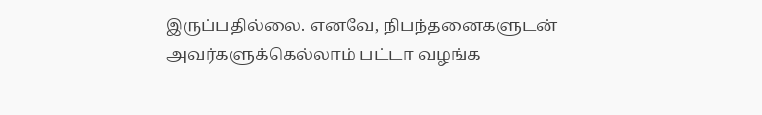இருப்பதில்லை. எனவே, நிபந்தனைகளுடன் அவர்களுக்கெல்லாம் பட்டா வழங்க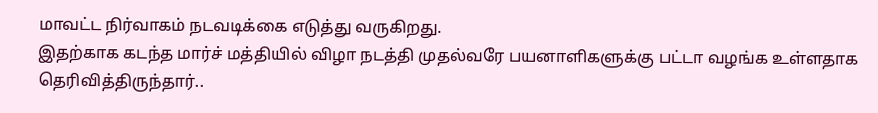மாவட்ட நிர்வாகம் நடவடிக்கை எடுத்து வருகிறது.
இதற்காக கடந்த மார்ச் மத்தியில் விழா நடத்தி முதல்வரே பயனாளிகளுக்கு பட்டா வழங்க உள்ளதாக தெரிவித்திருந்தார்..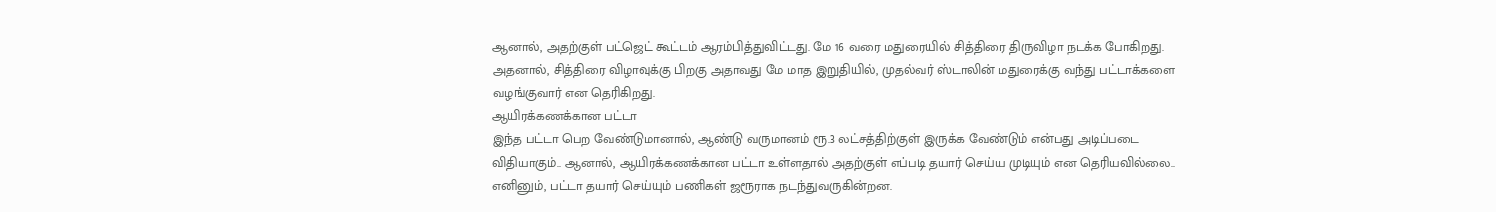ஆனால், அதற்குள் பட்ஜெட் கூட்டம் ஆரம்பித்துவிட்டது. மே 16 வரை மதுரையில் சித்திரை திருவிழா நடக்க போகிறது. அதனால், சித்திரை விழாவுக்கு பிறகு அதாவது மே மாத இறுதியில், முதல்வர் ஸ்டாலின் மதுரைக்கு வந்து பட்டாக்களை வழங்குவார் என தெரிகிறது.
ஆயிரக்கணக்கான பட்டா
இந்த பட்டா பெற வேண்டுமானால், ஆண்டு வருமானம் ரூ.3 லட்சத்திற்குள் இருக்க வேண்டும் என்பது அடிப்படை விதியாகும்.. ஆனால், ஆயிரக்கணக்கான பட்டா உள்ளதால் அதற்குள் எப்படி தயார் செய்ய முடியும் என தெரியவில்லை.. எனினும், பட்டா தயார் செய்யும் பணிகள் ஜரூராக நடந்துவருகின்றன.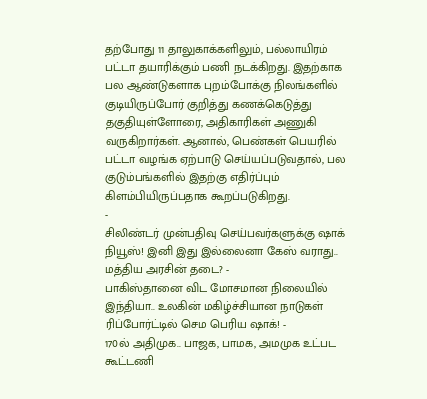தற்போது 11 தாலுகாக்களிலும், பல்லாயிரம் பட்டா தயாரிக்கும் பணி நடக்கிறது. இதற்காக பல ஆண்டுகளாக புறம்போக்கு நிலங்களில் குடியிருப்போர் குறித்து கணக்கெடுத்து தகுதியுள்ளோரை, அதிகாரிகள் அணுகி வருகிறார்கள். ஆனால், பெண்கள் பெயரில் பட்டா வழங்க ஏற்பாடு செய்யப்படுவதால், பல குடும்பங்களில் இதற்கு எதிர்ப்பும் கிளம்பியிருப்பதாக கூறப்படுகிறது.
-
சிலிண்டர் முன்பதிவு செய்பவர்களுக்கு ஷாக் நியூஸ்! இனி இது இல்லைனா கேஸ் வராது.. மத்திய அரசின் தடை? -
பாகிஸ்தானை விட மோசமான நிலையில் இந்தியா.. உலகின் மகிழ்ச்சியான நாடுகள் ரிப்போர்ட்டில் செம பெரிய ஷாக்! -
170ல் அதிமுக.. பாஜக, பாமக, அமமுக உட்பட கூட்டணி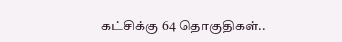கட்சிக்கு 64 தொகுதிகள்..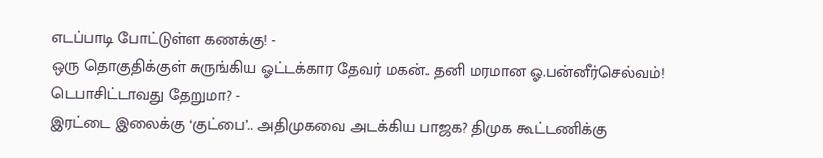எடப்பாடி போட்டுள்ள கணக்கு! -
ஒரு தொகுதிக்குள் சுருங்கிய ஓட்டக்கார தேவர் மகன்.. தனி மரமான ஓ.பன்னீர்செல்வம்! டெபாசிட்டாவது தேறுமா? -
இரட்டை இலைக்கு ‘குட்பை’.. அதிமுகவை அடக்கிய பாஜக? திமுக கூட்டணிக்கு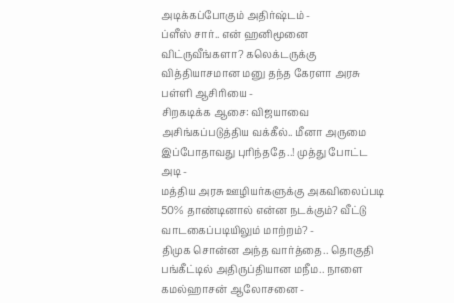அடிக்கப்போகும் அதிர்ஷ்டம் -
ப்ளீஸ் சார்.. என் ஹனிமூனை விட்ருவீங்களா? கலெக்டருக்கு வித்தியாசமான மனு தந்த கேரளா அரசு பள்ளி ஆசிரியை -
சிறகடிக்க ஆசை: விஜயாவை அசிங்கப்படுத்திய வக்கீல்.. மீனா அருமை இப்போதாவது புரிந்ததே..! முத்து போட்ட அடி -
மத்திய அரசு ஊழியர்களுக்கு அகவிலைப்படி 50% தாண்டினால் என்ன நடக்கும்? வீட்டு வாடகைப்படியிலும் மாற்றம்? -
திமுக சொன்ன அந்த வார்த்தை.. தொகுதி பங்கீட்டில் அதிருப்தியான மநீம.. நாளை கமல்ஹாசன் ஆலோசனை -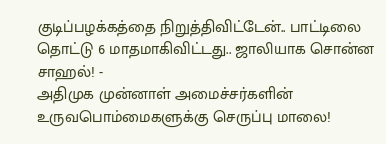குடிப்பழக்கத்தை நிறுத்திவிட்டேன்.. பாட்டிலை தொட்டு 6 மாதமாகிவிட்டது.. ஜாலியாக சொன்ன சாஹல்! -
அதிமுக முன்னாள் அமைச்சர்களின் உருவபொம்மைகளுக்கு செருப்பு மாலை!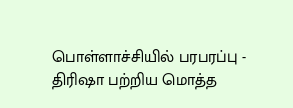பொள்ளாச்சியில் பரபரப்பு -
திரிஷா பற்றிய மொத்த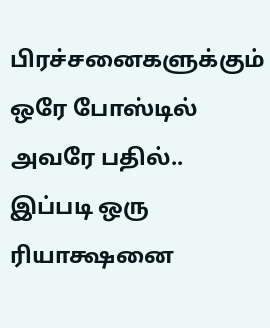பிரச்சனைகளுக்கும் ஒரே போஸ்டில் அவரே பதில்.. இப்படி ஒரு ரியாக்ஷனை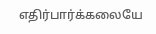எதிர்பார்க்கலையே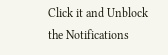Click it and Unblock the Notifications